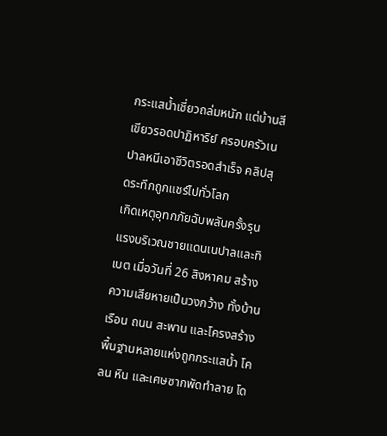กระแสน้ำเชี่ยวถล่มหนัก แต่บ้านสีเขียวรอดปาฏิหาริย์ ครอบครัวเนปาลหนีเอาชีวิตรอดสำเร็จ คลิปสุดระทึกถูกแชร์ไปทั่วโลก
เกิดเหตุอุทกภัยฉับพลันครั้งรุนแรงบริเวณชายแดนเนปาลและทิเบต เมื่อวันที่ 26 สิงหาคม สร้างความเสียหายเป็นวงกว้าง ทั้งบ้านเรือน ถนน สะพาน และโครงสร้างพื้นฐานหลายแห่งถูกกระแสน้ำ โคลน หิน และเศษซากพัดทำลาย โด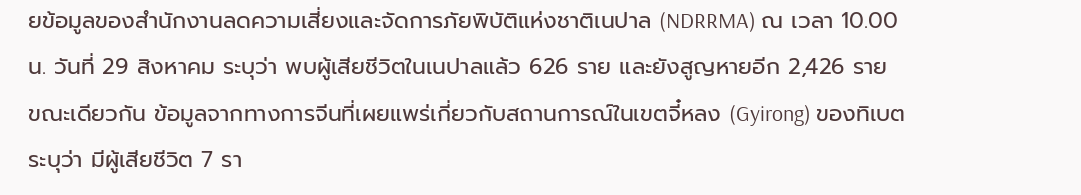ยข้อมูลของสำนักงานลดความเสี่ยงและจัดการภัยพิบัติแห่งชาติเนปาล (NDRRMA) ณ เวลา 10.00 น. วันที่ 29 สิงหาคม ระบุว่า พบผู้เสียชีวิตในเนปาลแล้ว 626 ราย และยังสูญหายอีก 2,426 ราย
ขณะเดียวกัน ข้อมูลจากทางการจีนที่เผยแพร่เกี่ยวกับสถานการณ์ในเขตจี๋หลง (Gyirong) ของทิเบต ระบุว่า มีผู้เสียชีวิต 7 รา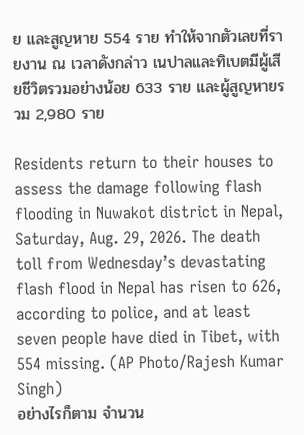ย และสูญหาย 554 ราย ทำให้จากตัวเลขที่รายงาน ณ เวลาดังกล่าว เนปาลและทิเบตมีผู้เสียชีวิตรวมอย่างน้อย 633 ราย และผู้สูญหายรวม 2,980 ราย

Residents return to their houses to assess the damage following flash flooding in Nuwakot district in Nepal, Saturday, Aug. 29, 2026. The death toll from Wednesday’s devastating flash flood in Nepal has risen to 626, according to police, and at least seven people have died in Tibet, with 554 missing. (AP Photo/Rajesh Kumar Singh)
อย่างไรก็ตาม จำนวน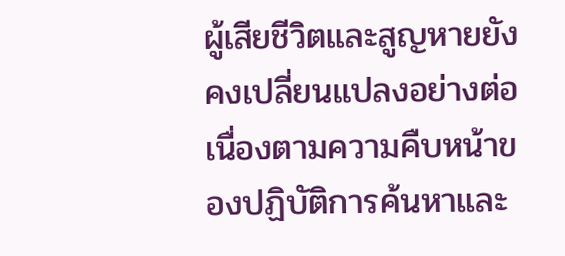ผู้เสียชีวิตและสูญหายยังคงเปลี่ยนแปลงอย่างต่อเนื่องตามความคืบหน้าของปฏิบัติการค้นหาและ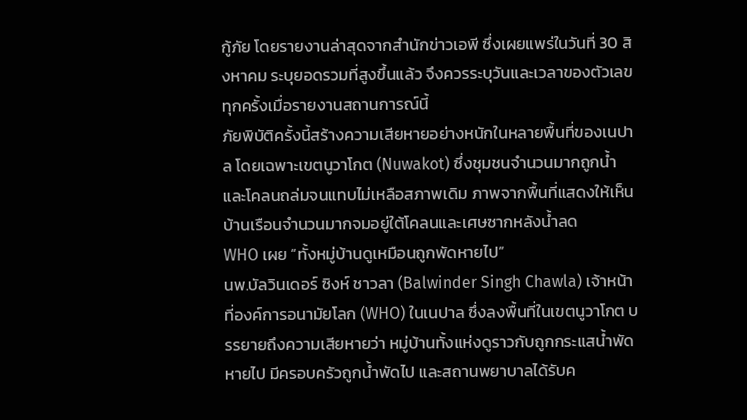กู้ภัย โดยรายงานล่าสุดจากสำนักข่าวเอพี ซึ่งเผยแพร่ในวันที่ 30 สิงหาคม ระบุยอดรวมที่สูงขึ้นแล้ว จึงควรระบุวันและเวลาของตัวเลขทุกครั้งเมื่อรายงานสถานการณ์นี้
ภัยพิบัติครั้งนี้สร้างความเสียหายอย่างหนักในหลายพื้นที่ของเนปาล โดยเฉพาะเขตนูวาโกต (Nuwakot) ซึ่งชุมชนจำนวนมากถูกน้ำและโคลนถล่มจนแทบไม่เหลือสภาพเดิม ภาพจากพื้นที่แสดงให้เห็นบ้านเรือนจำนวนมากจมอยู่ใต้โคลนและเศษซากหลังน้ำลด
WHO เผย “ทั้งหมู่บ้านดูเหมือนถูกพัดหายไป”
นพ.บัลวินเดอร์ ซิงห์ ชาวลา (Balwinder Singh Chawla) เจ้าหน้าที่องค์การอนามัยโลก (WHO) ในเนปาล ซึ่งลงพื้นที่ในเขตนูวาโกต บรรยายถึงความเสียหายว่า หมู่บ้านทั้งแห่งดูราวกับถูกกระแสน้ำพัดหายไป มีครอบครัวถูกน้ำพัดไป และสถานพยาบาลได้รับค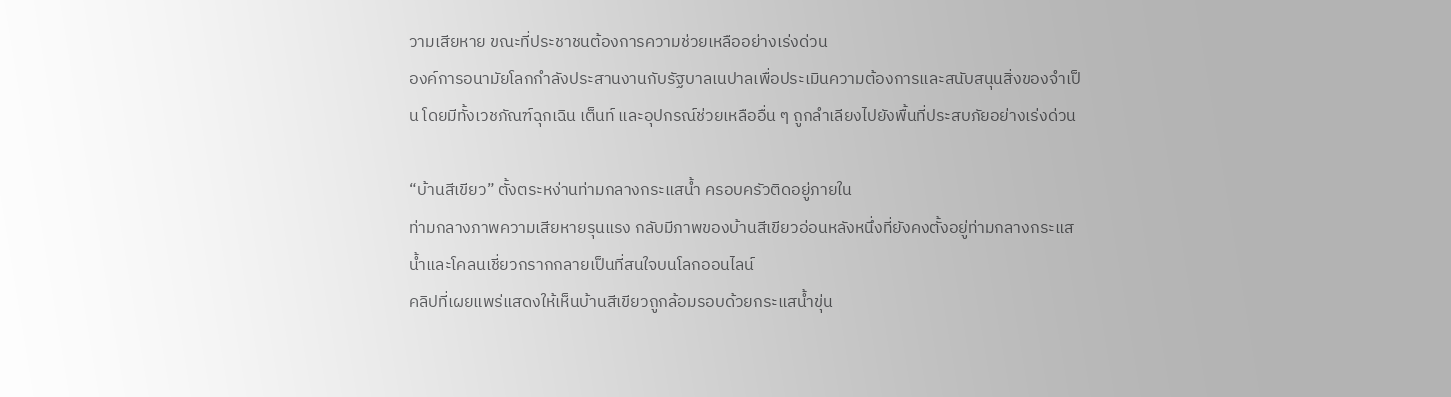วามเสียหาย ขณะที่ประชาชนต้องการความช่วยเหลืออย่างเร่งด่วน
องค์การอนามัยโลกกำลังประสานงานกับรัฐบาลเนปาลเพื่อประเมินความต้องการและสนับสนุนสิ่งของจำเป็น โดยมีทั้งเวชภัณฑ์ฉุกเฉิน เต็นท์ และอุปกรณ์ช่วยเหลืออื่น ๆ ถูกลำเลียงไปยังพื้นที่ประสบภัยอย่างเร่งด่วน

“บ้านสีเขียว” ตั้งตระหง่านท่ามกลางกระแสน้ำ ครอบครัวติดอยู่ภายใน
ท่ามกลางภาพความเสียหายรุนแรง กลับมีภาพของบ้านสีเขียวอ่อนหลังหนึ่งที่ยังคงตั้งอยู่ท่ามกลางกระแสน้ำและโคลนเชี่ยวกรากกลายเป็นที่สนใจบนโลกออนไลน์
คลิปที่เผยแพร่แสดงให้เห็นบ้านสีเขียวถูกล้อมรอบด้วยกระแสน้ำขุ่น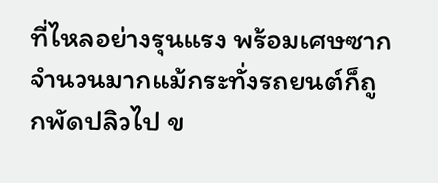ที่ไหลอย่างรุนแรง พร้อมเศษซากจำนวนมากแม้กระทั่งรถยนต์ก็ถูกพัดปลิวไป ข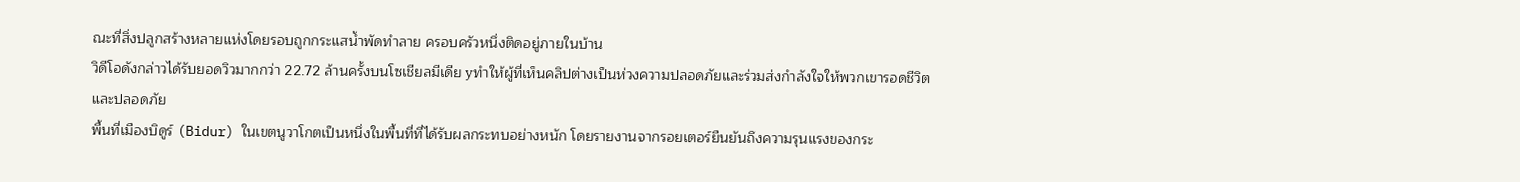ณะที่สิ่งปลูกสร้างหลายแห่งโดยรอบถูกกระแสน้ำพัดทำลาย ครอบครัวหนึ่งติดอยู่ภายในบ้าน
วิดีโอดังกล่าวได้รับยอดวิวมากกว่า 22.72 ล้านครั้งบนโซเชียลมีเดีย yทำให้ผู้ที่เห็นคลิปต่างเป็นห่วงความปลอดภัยและร่วมส่งกำลังใจให้พวกเขารอดชีวิตและปลอดภัย
พื้นที่เมืองบิดูร์ (Bidur) ในเขตนูวาโกตเป็นหนึ่งในพื้นที่ที่ได้รับผลกระทบอย่างหนัก โดยรายงานจากรอยเตอร์ยืนยันถึงความรุนแรงของกระ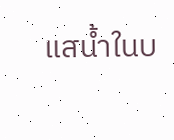แสน้ำในบ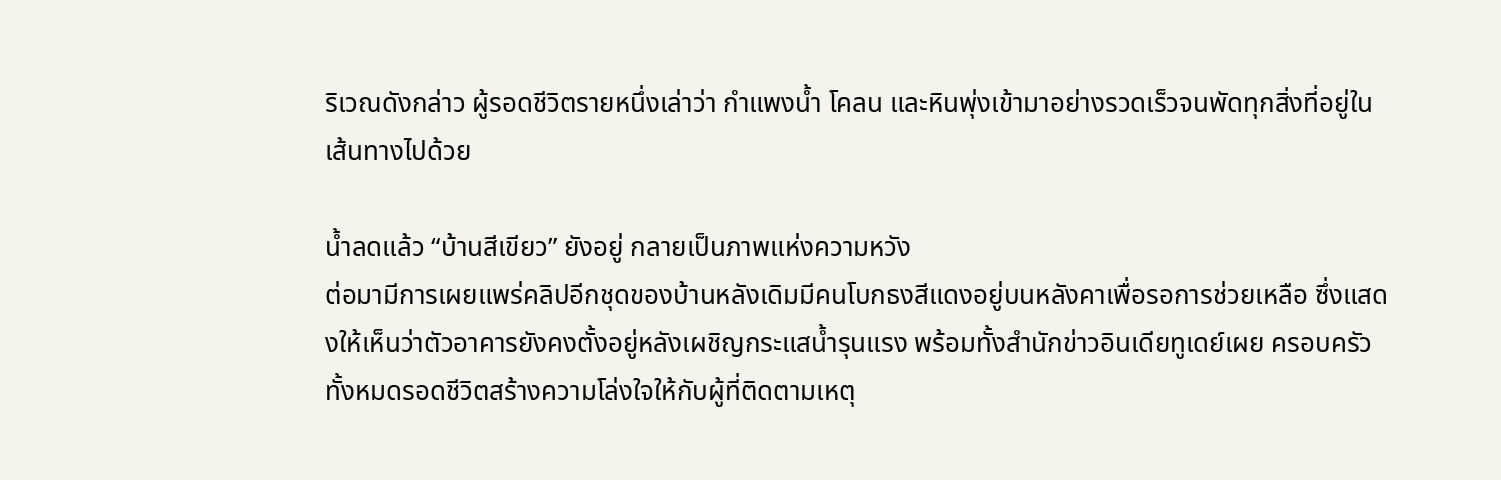ริเวณดังกล่าว ผู้รอดชีวิตรายหนึ่งเล่าว่า กำแพงน้ำ โคลน และหินพุ่งเข้ามาอย่างรวดเร็วจนพัดทุกสิ่งที่อยู่ในเส้นทางไปด้วย

น้ำลดแล้ว “บ้านสีเขียว” ยังอยู่ กลายเป็นภาพแห่งความหวัง
ต่อมามีการเผยแพร่คลิปอีกชุดของบ้านหลังเดิมมีคนโบกธงสีแดงอยู่บนหลังคาเพื่อรอการช่วยเหลือ ซึ่งแสดงให้เห็นว่าตัวอาคารยังคงตั้งอยู่หลังเผชิญกระแสน้ำรุนแรง พร้อมทั้งสำนักข่าวอินเดียทูเดย์เผย ครอบครัวทั้งหมดรอดชีวิตสร้างความโล่งใจให้กับผู้ที่ติดตามเหตุ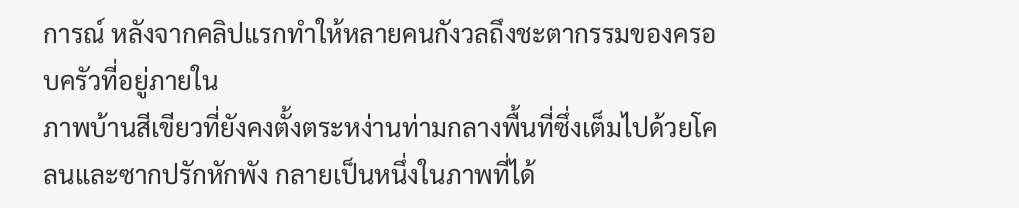การณ์ หลังจากคลิปแรกทำให้หลายคนกังวลถึงชะตากรรมของครอบครัวที่อยู่ภายใน
ภาพบ้านสีเขียวที่ยังคงตั้งตระหง่านท่ามกลางพื้นที่ซึ่งเต็มไปด้วยโคลนและซากปรักหักพัง กลายเป็นหนึ่งในภาพที่ได้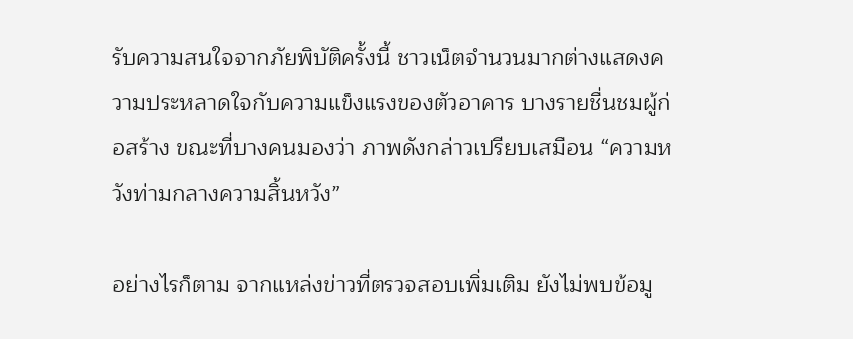รับความสนใจจากภัยพิบัติครั้งนี้ ชาวเน็ตจำนวนมากต่างแสดงความประหลาดใจกับความแข็งแรงของตัวอาคาร บางรายชื่นชมผู้ก่อสร้าง ขณะที่บางคนมองว่า ภาพดังกล่าวเปรียบเสมือน “ความหวังท่ามกลางความสิ้นหวัง”

อย่างไรก็ตาม จากแหล่งข่าวที่ตรวจสอบเพิ่มเติม ยังไม่พบข้อมู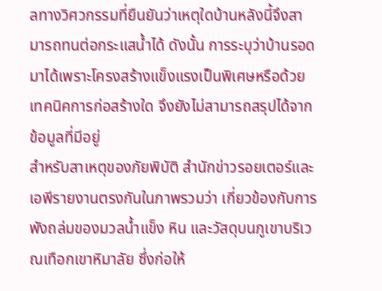ลทางวิศวกรรมที่ยืนยันว่าเหตุใดบ้านหลังนี้จึงสามารถทนต่อกระแสน้ำได้ ดังนั้น การระบุว่าบ้านรอดมาได้เพราะโครงสร้างแข็งแรงเป็นพิเศษหรือด้วยเทคนิคการก่อสร้างใด จึงยังไม่สามารถสรุปได้จากข้อมูลที่มีอยู่
สำหรับสาเหตุของภัยพิบัติ สำนักข่าวรอยเตอร์และเอพีรายงานตรงกันในภาพรวมว่า เกี่ยวข้องกับการพังถล่มของมวลน้ำแข็ง หิน และวัสดุบนภูเขาบริเวณเทือกเขาหิมาลัย ซึ่งก่อให้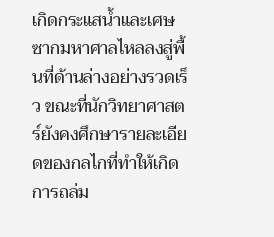เกิดกระแสน้ำและเศษซากมหาศาลไหลลงสู่พื้นที่ด้านล่างอย่างรวดเร็ว ขณะที่นักวิทยาศาสตร์ยังคงศึกษารายละเอียดของกลไกที่ทำให้เกิดการถล่ม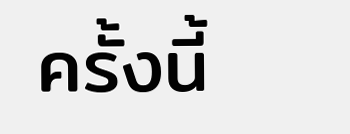ครั้งนี้